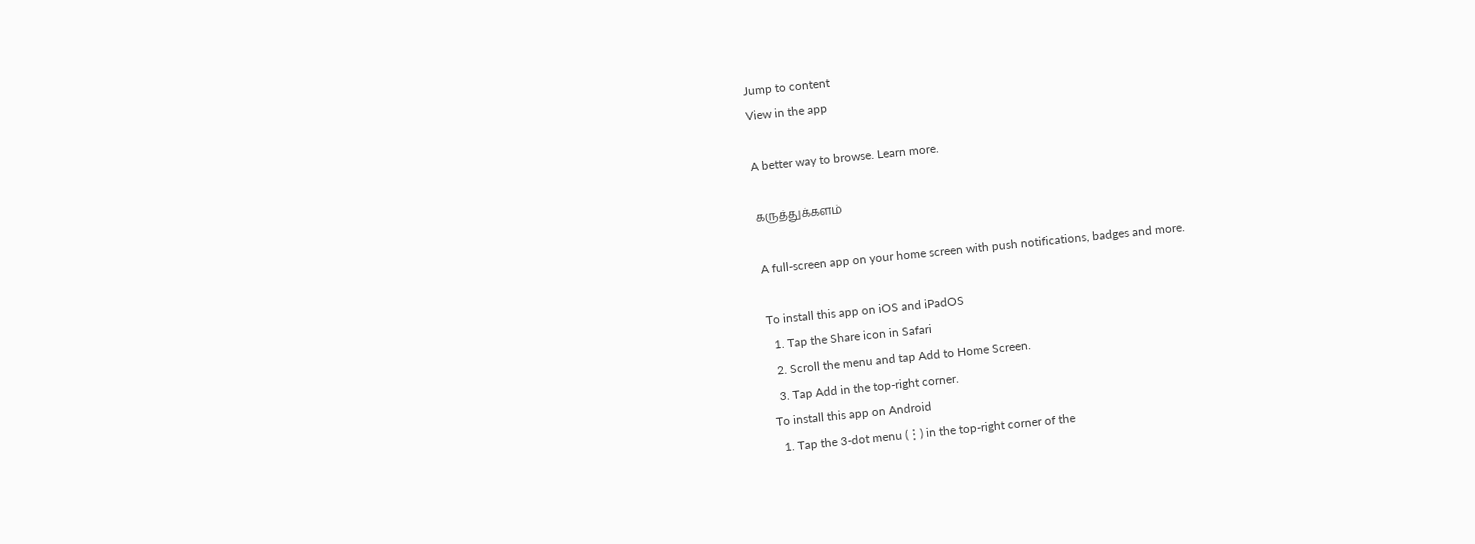Jump to content
View in the app

A better way to browse. Learn more.

கருத்துக்களம்

A full-screen app on your home screen with push notifications, badges and more.

To install this app on iOS and iPadOS
  1. Tap the Share icon in Safari
  2. Scroll the menu and tap Add to Home Screen.
  3. Tap Add in the top-right corner.
To install this app on Android
  1. Tap the 3-dot menu (⋮) in the top-right corner of the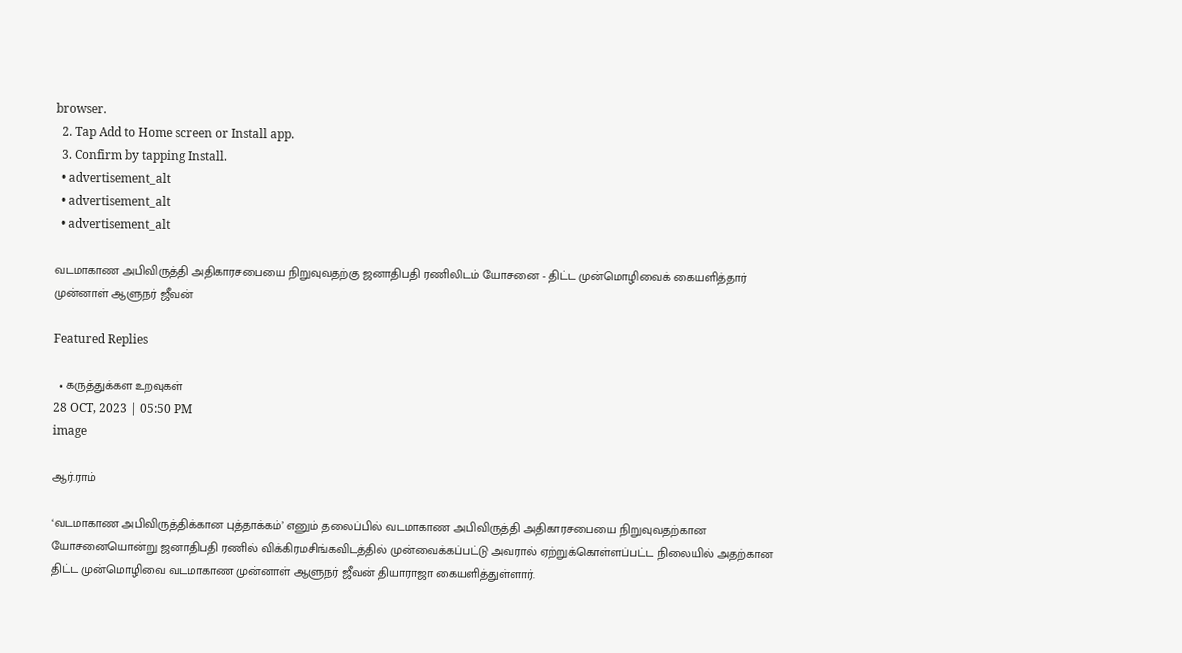browser.
  2. Tap Add to Home screen or Install app.
  3. Confirm by tapping Install.
  • advertisement_alt
  • advertisement_alt
  • advertisement_alt

வடமாகாண அபிவிருத்தி அதிகாரசபையை நிறுவுவதற்கு ஜனாதிபதி ரணிலிடம் யோசனை - திட்ட முன்மொழிவைக் கையளித்தார் முன்னாள் ஆளுநர் ஜீவன்

Featured Replies

  • கருத்துக்கள உறவுகள்
28 OCT, 2023 | 05:50 PM
image

ஆர்.ராம்

‘வடமாகாண அபிவிருத்திக்கான புத்தாக்கம்’ எனும் தலைப்பில் வடமாகாண அபிவிருத்தி அதிகாரசபையை நிறுவுவதற்கான யோசனையொன்று ஜனாதிபதி ரணில் விக்கிரமசிங்கவிடத்தில் முன்வைக்கப்பட்டு அவரால் ஏற்றுக்கொள்ளப்பட்ட நிலையில் அதற்கான திட்ட முன்மொழிவை வடமாகாண முன்னாள் ஆளுநர் ஜீவன் தியாராஜா கையளித்துள்ளார்.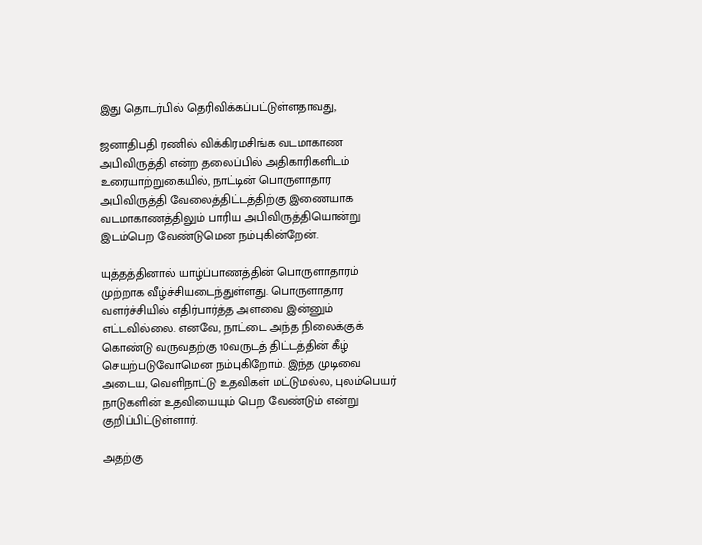இது தொடர்பில் தெரிவிக்கப்பட்டுள்ளதாவது,

ஜனாதிபதி ரணில் விக்கிரமசிங்க வடமாகாண அபிவிருத்தி என்ற தலைப்பில் அதிகாரிகளிடம் உரையாற்றுகையில், நாட்டின் பொருளாதார அபிவிருத்தி வேலைத்திட்டத்திற்கு இணையாக வடமாகாணத்திலும் பாரிய அபிவிருத்தியொன்று இடம்பெற வேண்டுமென நம்புகின்றேன்.

யுத்தத்தினால் யாழ்ப்பாணத்தின் பொருளாதாரம் முற்றாக வீழ்ச்சியடைந்துள்ளது. பொருளாதார வளர்ச்சியில் எதிர்பார்த்த அளவை இன்னும் எட்டவில்லை. எனவே, நாட்டை அந்த நிலைக்குக் கொண்டு வருவதற்கு 10வருடத் திட்டத்தின் கீழ் செயற்படுவோமென நம்புகிறோம். இந்த முடிவை அடைய, வெளிநாட்டு உதவிகள் மட்டுமல்ல, புலம்பெயர் நாடுகளின் உதவியையும் பெற வேண்டும் என்று குறிப்பிட்டுள்ளார்.

அதற்கு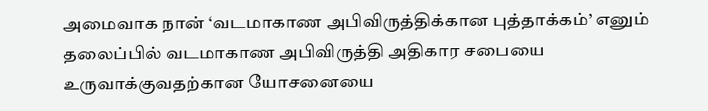அமைவாக நான் ‘வடமாகாண அபிவிருத்திக்கான புத்தாக்கம்’ எனும் தலைப்பில் வடமாகாண அபிவிருத்தி அதிகார சபையை உருவாக்குவதற்கான யோசனையை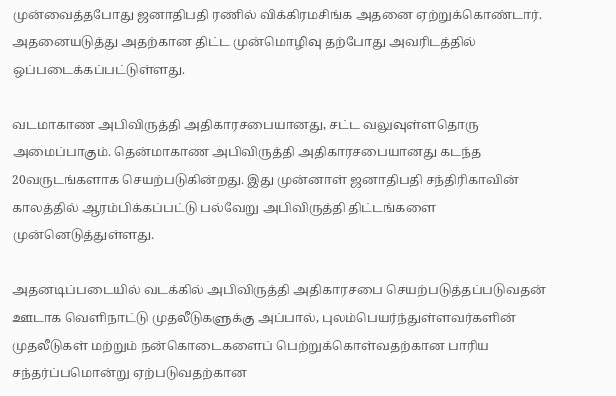முன்வைத்தபோது ஜனாதிபதி ரணில் விக்கிரமசிங்க அதனை ஏற்றுக்கொண்டார். அதனையடுத்து அதற்கான திட்ட முன்மொழிவு தற்போது அவரிடத்தில் ஒப்படைக்கப்பட்டுள்ளது.

வடமாகாண அபிவிருத்தி அதிகாரசபையானது, சட்ட வலுவுள்ளதொரு அமைப்பாகும். தென்மாகாண அபிவிருத்தி அதிகாரசபையானது கடந்த 20வருடங்களாக செயற்படுகின்றது. இது முன்னாள் ஜனாதிபதி சந்திரிகாவின் காலத்தில் ஆரம்பிக்கப்பட்டு பல்வேறு அபிவிருத்தி திட்டங்களை முன்னெடுத்துள்ளது.

அதனடிப்படையில் வடக்கில் அபிவிருத்தி அதிகாரசபை செயற்படுத்தப்படுவதன் ஊடாக வெளிநாட்டு முதலீடுகளுக்கு அப்பால், புலம்பெயர்ந்துள்ளவர்களின் முதலீடுகள் மற்றும் நன்கொடைகளைப் பெற்றுக்கொள்வதற்கான பாரிய சந்தர்ப்பமொன்று ஏற்படுவதற்கான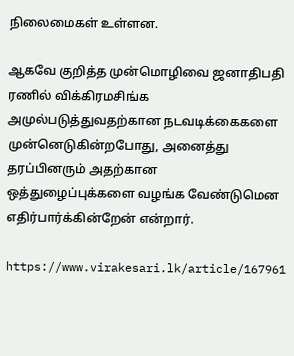நிலைமைகள் உள்ளன.

ஆகவே குறித்த முன்மொழிவை ஜனாதிபதி ரணில் விக்கிரமசிங்க அமுல்படுத்துவதற்கான நடவடிக்கைகளை முன்னெடுகின்றபோது, அனைத்து தரப்பினரும் அதற்கான ஒத்துழைப்புக்களை வழங்க வேண்டுமென எதிர்பார்க்கின்றேன் என்றார்.

https://www.virakesari.lk/article/167961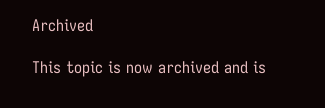Archived

This topic is now archived and is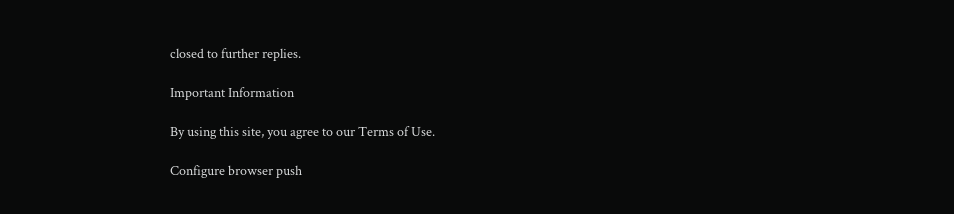closed to further replies.

Important Information

By using this site, you agree to our Terms of Use.

Configure browser push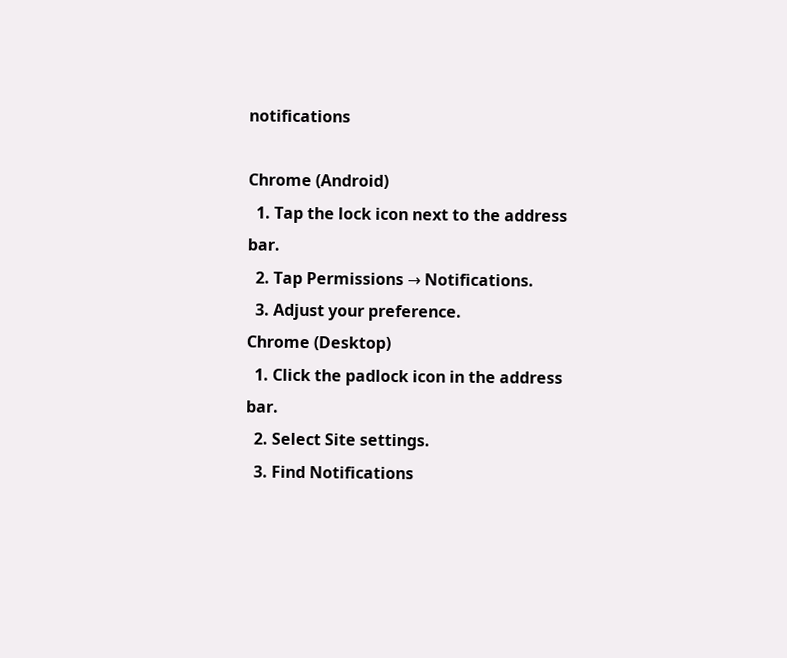notifications

Chrome (Android)
  1. Tap the lock icon next to the address bar.
  2. Tap Permissions → Notifications.
  3. Adjust your preference.
Chrome (Desktop)
  1. Click the padlock icon in the address bar.
  2. Select Site settings.
  3. Find Notifications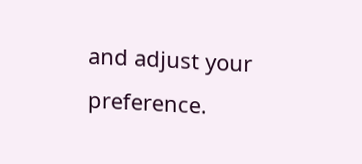and adjust your preference.